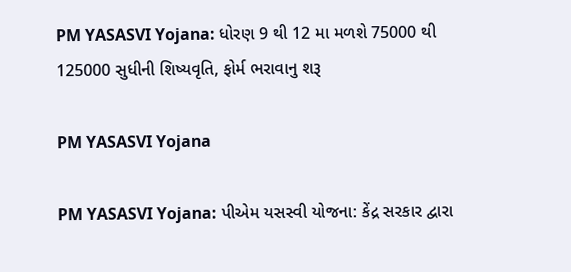PM YASASVI Yojana: ધોરણ 9 થી 12 મા મળશે 75000 થી 125000 સુધીની શિષ્યવૃતિ, ફોર્મ ભરાવાનુ શરૂ

PM YASASVI Yojana

PM YASASVI Yojana: પીએમ યસસ્વી યોજના: કેંદ્ર સરકાર દ્વારા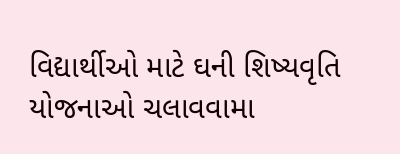વિદ્યાર્થીઓ માટે ઘની શિષ્યવૃતિ યોજનાઓ ચલાવવામા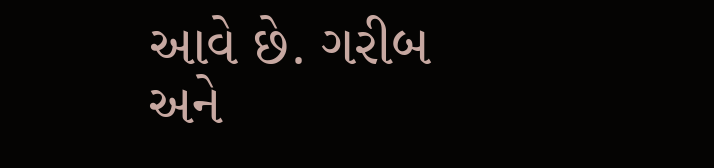આવે છે. ગરીબ અને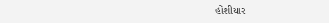હોંશીયાર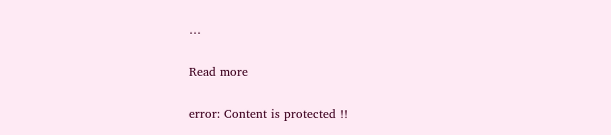…

Read more

error: Content is protected !!